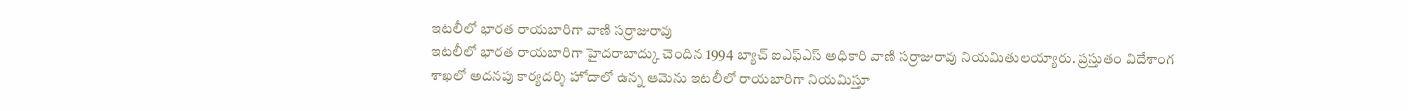ఇటలీలో భారత రాయబారిగా వాణి సర్రాజురావు
ఇటలీలో భారత రాయబారిగా హైదరాబాద్కు చెందిన 1994 బ్యాచ్ ఐఎఫ్ఎస్ అధికారి వాణి సర్రాజురావు నియమితులయ్యారు. ప్రస్తుతం విదేశాంగ శాఖలో అదనపు కార్యదర్శి హోదాలో ఉన్న ఆమెను ఇటలీలో రాయబారిగా నియమిస్తూ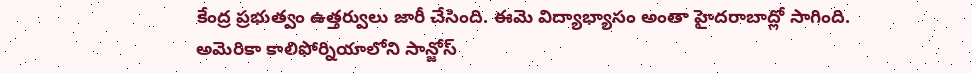కేంద్ర ప్రభుత్వం ఉత్తర్వులు జారీ చేసింది. ఈమె విద్యాభ్యాసం అంతా హైదరాబాద్లో సాగింది. అమెరికా కాలిఫోర్నియాలోని సాన్జోస్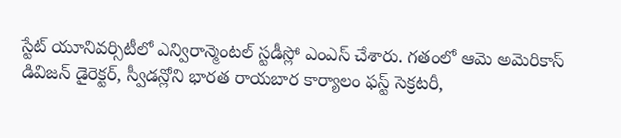స్టేట్ యూనివర్సిటీలో ఎన్విరాన్మెంటల్ స్టడీస్లో ఎంఎస్ చేశారు. గతంలో ఆమె అమెరికాస్ డివిజన్ డైరెక్టర్, స్వీడన్లోని భారత రాయబార కార్యాలం ఫస్ట్ సెక్రటరీ,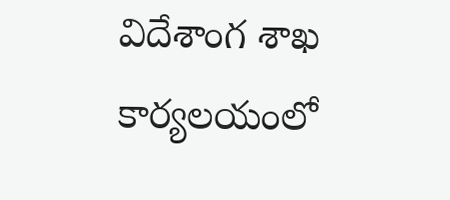విదేశాంగ శాఖ కార్యలయంలో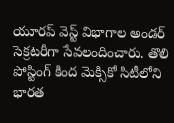యూరప్ వెస్ట్ విభాగాల అండర్ సెక్రటరీగా సేవలందించారు. తొలి పోస్టింగ్ కింద మెక్సికో సిటీలోని భారత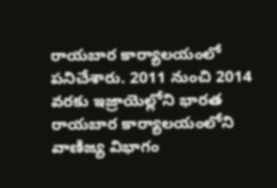రాయబార కార్యాలయంలో పనిచేశారు. 2011 నుంచి 2014 వరకు ఇజ్రాయెల్లోని భారత రాయబార కార్యాలయంలోని వాణిజ్య విభాగం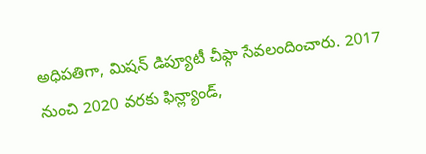అధిపతిగా, మిషన్ డిప్యూటీ చీఫ్గా సేవలందించారు. 2017 నుంచి 2020 వరకు ఫిన్ల్యాండ్,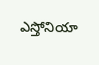ఎస్తోనియా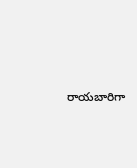రాయబారిగా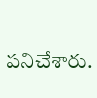పనిచేశారు.